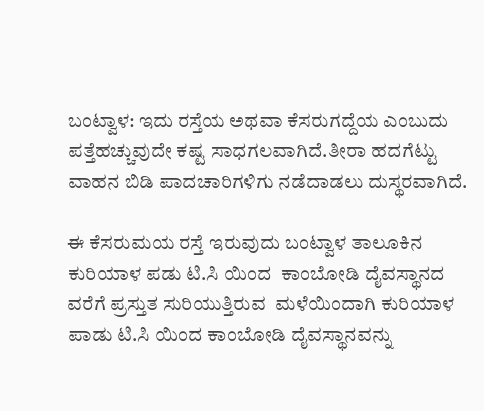ಬಂಟ್ವಾಳ: ಇದು ರಸ್ತೆಯ ಅಥವಾ ಕೆಸರುಗದ್ದೆಯ ಎಂಬುದು‌ ಪತ್ತೆಹಚ್ಚುವುದೇ ಕಷ್ಟ ಸಾಧಗಲವಾಗಿದೆ.ತೀರಾ ಹದಗೆಟ್ಟು ವಾಹನ ಬಿಡಿ ಪಾದಚಾರಿಗಳಿಗು ನಡೆದಾಡಲು ದುಸ್ಥರವಾಗಿದೆ.

ಈ ಕೆಸರುಮಯ ರಸ್ತೆ ಇರುವುದು‌ ಬಂಟ್ವಾಳ ತಾಲೂಕಿನ ಕುರಿಯಾಳ ಪಡು ಟಿ.ಸಿ ಯಿಂದ  ಕಾಂಬೋಡಿ ದೈವಸ್ಥಾನದ ವರೆಗೆ ಪ್ರಸ್ತುತ ಸುರಿಯುತ್ತಿರುವ  ಮಳೆಯಿಂದಾಗಿ ಕುರಿಯಾಳ ಪಾಡು ಟಿ.ಸಿ ಯಿಂದ ಕಾಂಬೋಡಿ ದೈವಸ್ಥಾನವನ್ನು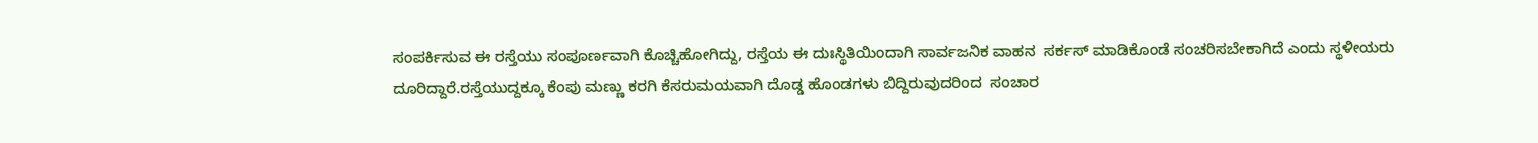ಸಂಪರ್ಕಿಸುವ ಈ ರಸ್ತೆಯು ಸಂಪೂರ್ಣವಾಗಿ ಕೊಚ್ಚಿಹೋಗಿದ್ದು, ರಸ್ತೆಯ ಈ ದುಃಸ್ಥಿತಿಯಿಂದಾಗಿ ಸಾರ್ವಜನಿಕ ವಾಹನ  ಸರ್ಕಸ್ ಮಾಡಿಕೊಂಡೆ ಸಂಚರಿಸಬೇಕಾಗಿದೆ ಎಂದು ಸ್ಥಳೀಯರು ದೂರಿದ್ದಾರೆ.ರಸ್ತೆಯುದ್ದಕ್ಕೂ ಕೆಂಪು ಮಣ್ಣು ಕರಗಿ ಕೆಸರುಮಯವಾಗಿ ದೊಡ್ಡ ಹೊಂಡಗಳು ಬಿದ್ದಿರುವುದರಿಂದ  ಸಂಚಾರ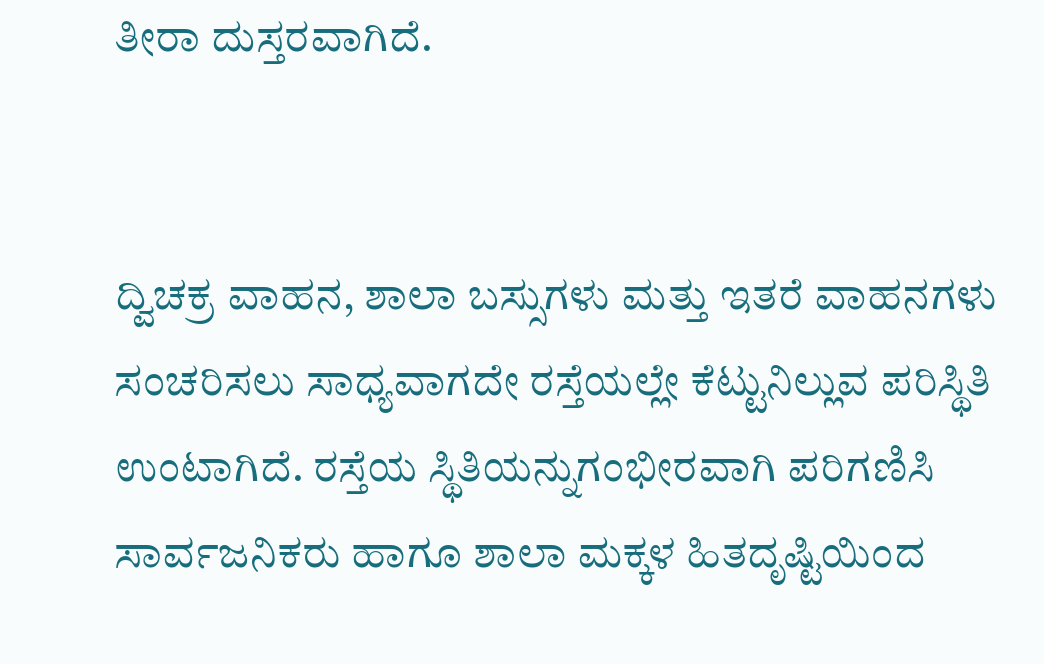ತೀರಾ ದುಸ್ತರವಾಗಿದೆ.


ದ್ವಿಚಕ್ರ ವಾಹನ, ಶಾಲಾ ಬಸ್ಸುಗಳು ಮತ್ತು ಇತರೆ ವಾಹನಗಳು  ಸಂಚರಿಸಲು ಸಾಧ್ಯವಾಗದೇ ರಸ್ತೆಯಲ್ಲೇ ಕೆಟ್ಟು‌ನಿಲ್ಲುವ ಪರಿಸ್ಥಿತಿ ಉಂಟಾಗಿದೆ. ರಸ್ತೆಯ ಸ್ಥಿತಿಯನ್ನು‌ಗಂಭೀರವಾಗಿ‌ ಪರಿಗಣಿಸಿ ಸಾರ್ವಜನಿಕರು ಹಾಗೂ ಶಾಲಾ ಮಕ್ಕಳ ಹಿತದೃಷ್ಟಿಯಿಂದ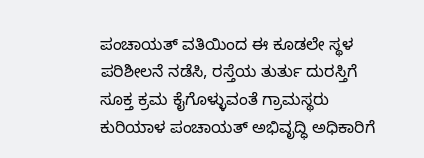ಪಂಚಾಯತ್ ವತಿಯಿಂದ ಈ ಕೂಡಲೇ ಸ್ಥಳ ಪರಿಶೀಲನೆ ನಡೆಸಿ, ರಸ್ತೆಯ ತುರ್ತು ದುರಸ್ತಿಗೆ ಸೂಕ್ತ ಕ್ರಮ ಕೈಗೊಳ್ಳುವಂತೆ ಗ್ರಾಮಸ್ಥರು ಕುರಿಯಾಳ ಪಂಚಾಯತ್ ಅಭಿವೃದ್ಧಿ ಅಧಿಕಾರಿಗೆ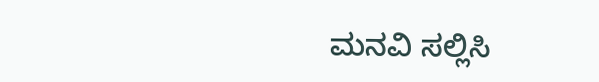ಮನವಿ ಸಲ್ಲಿಸಿ‌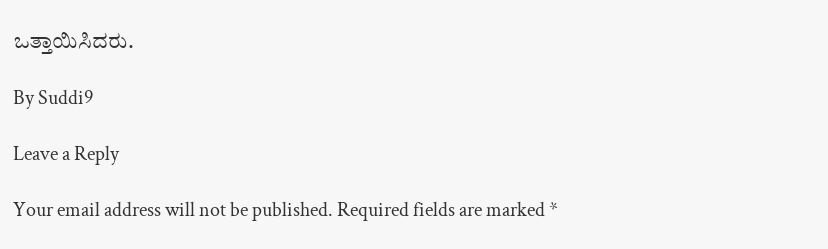ಒತ್ತಾಯಿಸಿದರು.

By Suddi9

Leave a Reply

Your email address will not be published. Required fields are marked *